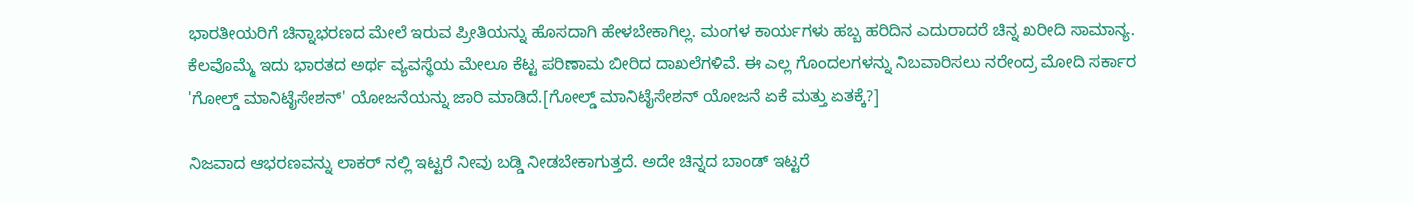ಭಾರತೀಯರಿಗೆ ಚಿನ್ನಾಭರಣದ ಮೇಲೆ ಇರುವ ಪ್ರೀತಿಯನ್ನು ಹೊಸದಾಗಿ ಹೇಳಬೇಕಾಗಿಲ್ಲ. ಮಂಗಳ ಕಾರ್ಯಗಳು ಹಬ್ಬ ಹರಿದಿನ ಎದುರಾದರೆ ಚಿನ್ನ ಖರೀದಿ ಸಾಮಾನ್ಯ.
ಕೆಲವೊಮ್ಮೆ ಇದು ಭಾರತದ ಅರ್ಥ ವ್ಯವಸ್ಥೆಯ ಮೇಲೂ ಕೆಟ್ಟ ಪರಿಣಾಮ ಬೀರಿದ ದಾಖಲೆಗಳಿವೆ. ಈ ಎಲ್ಲ ಗೊಂದಲಗಳನ್ನು ನಿಬವಾರಿಸಲು ನರೇಂದ್ರ ಮೋದಿ ಸರ್ಕಾರ 'ಗೋಲ್ಡ್ ಮಾನಿಟೈಸೇಶನ್' ಯೋಜನೆಯನ್ನು ಜಾರಿ ಮಾಡಿದೆ.[ಗೋಲ್ಡ್ ಮಾನಿಟೈಸೇಶನ್ ಯೋಜನೆ ಏಕೆ ಮತ್ತು ಏತಕ್ಕೆ?]

ನಿಜವಾದ ಆಭರಣವನ್ನು ಲಾಕರ್ ನಲ್ಲಿ ಇಟ್ಟರೆ ನೀವು ಬಡ್ಡಿ ನೀಡಬೇಕಾಗುತ್ತದೆ. ಅದೇ ಚಿನ್ನದ ಬಾಂಡ್ ಇಟ್ಟರೆ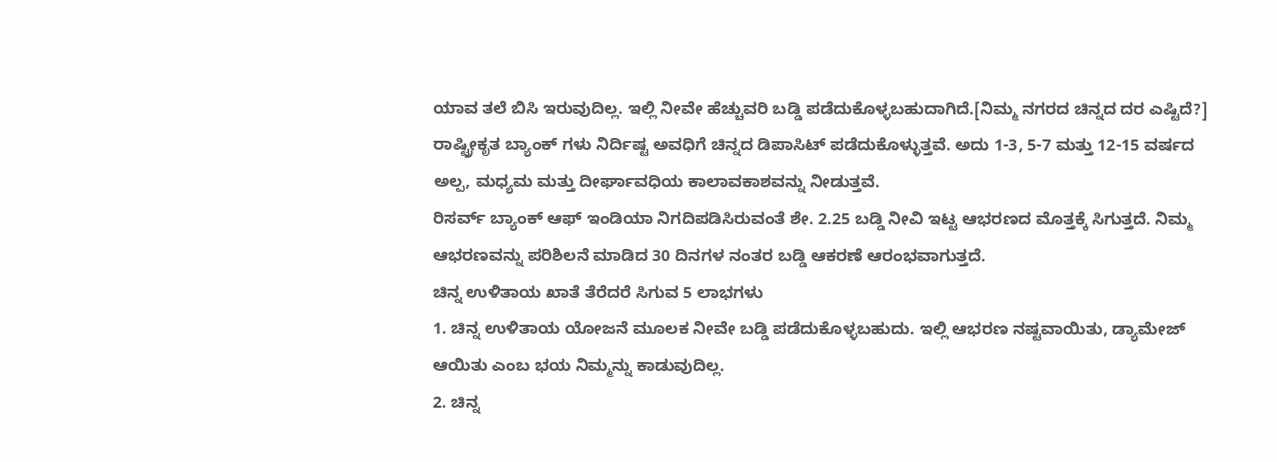ಯಾವ ತಲೆ ಬಿಸಿ ಇರುವುದಿಲ್ಲ. ಇಲ್ಲಿ ನೀವೇ ಹೆಚ್ಚುವರಿ ಬಡ್ಡಿ ಪಡೆದುಕೊಳ್ಳಬಹುದಾಗಿದೆ.[ನಿಮ್ಮ ನಗರದ ಚಿನ್ನದ ದರ ಎಷ್ಟಿದೆ?]
ರಾಷ್ಟ್ರೀಕೃತ ಬ್ಯಾಂಕ್ ಗಳು ನಿರ್ದಿಷ್ಟ ಅವಧಿಗೆ ಚಿನ್ನದ ಡಿಪಾಸಿಟ್ ಪಡೆದುಕೊಳ್ಳುತ್ತವೆ. ಅದು 1-3, 5-7 ಮತ್ತು 12-15 ವರ್ಷದ ಅಲ್ಪ, ಮಧ್ಯಮ ಮತ್ತು ದೀರ್ಘಾವಧಿಯ ಕಾಲಾವಕಾಶವನ್ನು ನೀಡುತ್ತವೆ.
ರಿಸರ್ವ್ ಬ್ಯಾಂಕ್ ಆಫ್ ಇಂಡಿಯಾ ನಿಗದಿಪಡಿಸಿರುವಂತೆ ಶೇ. 2.25 ಬಡ್ಡಿ ನೀವಿ ಇಟ್ಟ ಆಭರಣದ ಮೊತ್ತಕ್ಕೆ ಸಿಗುತ್ತದೆ. ನಿಮ್ಮ ಆಭರಣವನ್ನು ಪರಿಶಿಲನೆ ಮಾಡಿದ 30 ದಿನಗಳ ನಂತರ ಬಡ್ಡಿ ಆಕರಣೆ ಆರಂಭವಾಗುತ್ತದೆ.
ಚಿನ್ನ ಉಳಿತಾಯ ಖಾತೆ ತೆರೆದರೆ ಸಿಗುವ 5 ಲಾಭಗಳು
1. ಚಿನ್ನ ಉಳಿತಾಯ ಯೋಜನೆ ಮೂಲಕ ನೀವೇ ಬಡ್ಡಿ ಪಡೆದುಕೊಳ್ಳಬಹುದು. ಇಲ್ಲಿ ಆಭರಣ ನಷ್ಟವಾಯಿತು, ಡ್ಯಾಮೇಜ್ ಆಯಿತು ಎಂಬ ಭಯ ನಿಮ್ಮನ್ನು ಕಾಡುವುದಿಲ್ಲ.
2. ಚಿನ್ನ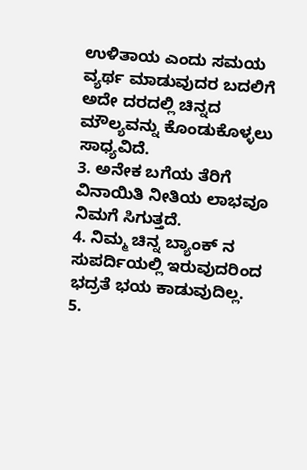ಉಳಿತಾಯ ಎಂದು ಸಮಯ ವ್ಯರ್ಥ ಮಾಡುವುದರ ಬದಲಿಗೆ ಅದೇ ದರದಲ್ಲಿ ಚಿನ್ನದ ಮೌಲ್ಯವನ್ನು ಕೊಂಡುಕೊಳ್ಳಲು ಸಾಧ್ಯವಿದೆ.
3. ಅನೇಕ ಬಗೆಯ ತೆರಿಗೆ ವಿನಾಯಿತಿ ನೀತಿಯ ಲಾಭವೂ ನಿಮಗೆ ಸಿಗುತ್ತದೆ.
4. ನಿಮ್ಮ ಚಿನ್ನ ಬ್ಯಾಂಕ್ ನ ಸುಪರ್ದಿಯಲ್ಲಿ ಇರುವುದರಿಂದ ಭದ್ರತೆ ಭಯ ಕಾಡುವುದಿಲ್ಲ.
5.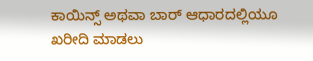ಕಾಯಿನ್ಸ್ ಅಥವಾ ಬಾರ್ ಆಧಾರದಲ್ಲಿಯೂ ಖರೀದಿ ಮಾಡಲು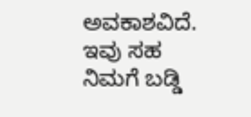ಅವಕಾಶವಿದೆ. ಇವು ಸಹ ನಿಮಗೆ ಬಡ್ಡಿ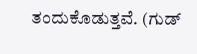ತಂದುಕೊಡುತ್ತವೆ. (ಗುಡ್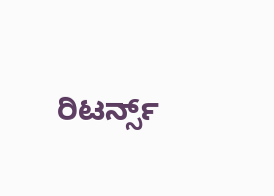ರಿಟರ್ನ್ಸ್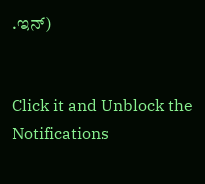.ಇನ್)


Click it and Unblock the Notifications